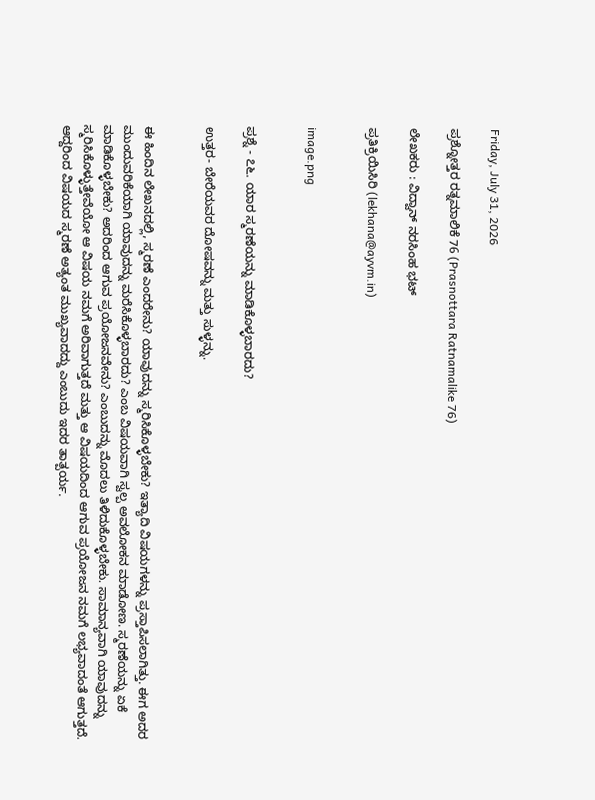Friday, July 31, 2026

ಪ್ರಶ್ನೋತ್ತರ ರತ್ನಮಾಲಿಕೆ 76 (Prasnottara Ratnamalike 76)

ಲೇಖಕರು : ವಿದ್ವಾನ್ ನರಸಿಂಹ ಭಟ್

ಪ್ರತಿಕ್ರಿಯಿಸಿರಿ (lekhana@ayvm.in)


image.png


ಪ್ರಶ್ನೆ - ೭೬. ಯಾರ ಸ್ಮರಣೆಯನ್ನು ಮಾಡಿಕೊಳ್ಳಬಾರದು?

ಉತ್ತರ- ಬೇರೆಯವರ ದೋಷವನ್ನು ಮತ್ತು ಸುಳ್ಳನ್ನು.


ಈ ಹಿಂದಿನ ಲೇಖನದಲ್ಲಿ, ಸ್ಮರಣೆ ಎಂದರೇನು? ಯಾವುದನ್ನು ಸ್ಮರಿಸಿಕೊಳ್ಳಬೇಕು? ಇತ್ಯಾದಿ ವಿಷಯಗಳನ್ನು ಪ್ರಸ್ತಾಪಿಸಲಾಗಿತ್ತು. ಈಗ ಅದರ ಮುಂದುವರಿಕೆಯಾಗಿ ಯಾವುದನ್ನು ಮರೆಸಿಕೊಳ್ಳಬಾರದು? ಎಂಬ ವಿಷಯವಾಗಿ ಸ್ವಲ್ಪ ಅವಲೋಕನ ಮಾಡೋಣ. ಸ್ಮರಣೆಯನ್ನು ಏಕೆ ಮಾಡಿಕೊಳ್ಳಬೇಕು? ಅದರಿಂದ ಆಗುವ ಪ್ರಯೋಜನವೇನು? ಎಂಬುದನ್ನು ಮೊದಲು ತಿಳಿದುಕೊಳ್ಳಬೇಕು. ಸಾಮಾನ್ಯವಾಗಿ ಯಾವುದನ್ನು ಸ್ಮರಿಸಿಕೊಳ್ಳುತ್ತೇವೆಯೋ ಆ ವಿಷಯ ನಮಗೆ ಅರಿವಾಗುತ್ತದೆ ಮತ್ತು ಆ ವಿಷಯದಿಂದ ಆಗುವ ಪ್ರಯೋಜನ ನಮಗೆ ಲಭ್ಯವಾದಂತೆ ಆಗುತ್ತದೆ. ಆದ್ದರಿಂದ ವಿಷಯದ ಸ್ಮರಣೆ ಅತ್ಯಂತ ಮುಖ್ಯವಾದದ್ದು ಎಂಬುದು ಇದರ ತಾತ್ಪರ್ಯ.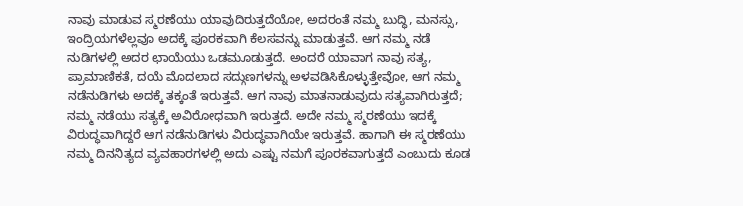ನಾವು ಮಾಡುವ ಸ್ಮರಣೆಯು ಯಾವುದಿರುತ್ತದೆಯೋ, ಅದರಂತೆ ನಮ್ಮ ಬುದ್ಧಿ, ಮನಸ್ಸು, ಇಂದ್ರಿಯಗಳೆಲ್ಲವೂ ಅದಕ್ಕೆ ಪೂರಕವಾಗಿ ಕೆಲಸವನ್ನು ಮಾಡುತ್ತವೆ. ಆಗ ನಮ್ಮ ನಡೆ ನುಡಿಗಳಲ್ಲಿ ಅದರ ಛಾಯೆಯು ಒಡಮೂಡುತ್ತದೆ. ಅಂದರೆ ಯಾವಾಗ ನಾವು ಸತ್ಯ, ಪ್ರಾಮಾಣಿಕತೆ, ದಯೆ ಮೊದಲಾದ ಸದ್ಗುಣಗಳನ್ನು ಅಳವಡಿಸಿಕೊಳ್ಳುತ್ತೇವೋ, ಆಗ ನಮ್ಮ ನಡೆನುಡಿಗಳು ಅದಕ್ಕೆ ತಕ್ಕಂತೆ ಇರುತ್ತವೆ. ಆಗ ನಾವು ಮಾತನಾಡುವುದು ಸತ್ಯವಾಗಿರುತ್ತದೆ; ನಮ್ಮ ನಡೆಯು ಸತ್ಯಕ್ಕೆ ಅವಿರೋಧವಾಗಿ ಇರುತ್ತದೆ. ಅದೇ ನಮ್ಮ ಸ್ಮರಣೆಯು ಇದಕ್ಕೆ ವಿರುದ್ಧವಾಗಿದ್ದರೆ ಆಗ ನಡೆನುಡಿಗಳು ವಿರುದ್ಧವಾಗಿಯೇ ಇರುತ್ತವೆ. ಹಾಗಾಗಿ ಈ ಸ್ಮರಣೆಯು ನಮ್ಮ ದಿನನಿತ್ಯದ ವ್ಯವಹಾರಗಳಲ್ಲಿ ಅದು ಎಷ್ಟು ನಮಗೆ ಪೂರಕವಾಗುತ್ತದೆ ಎಂಬುದು ಕೂಡ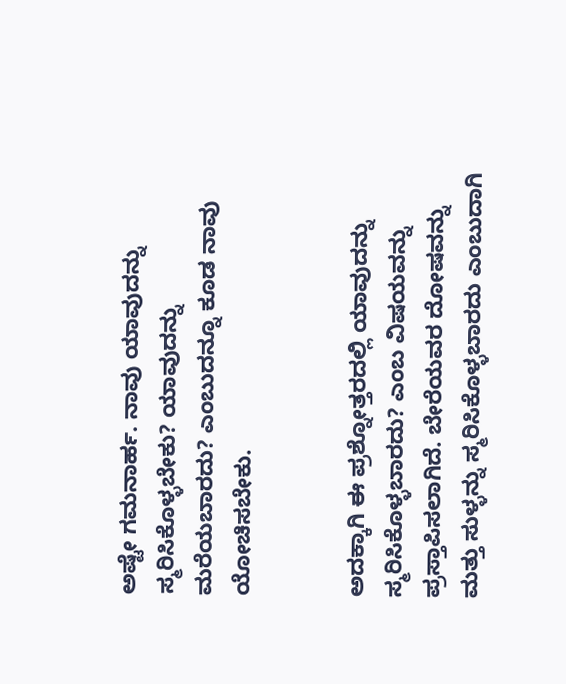ಅಷ್ಟೇ ಗಮನಾರ್ಹ. ನಾವು ಯಾವುದನ್ನು ಸ್ಮರಿಸಿಕೊಳ್ಳಬೇಕು? ಯಾವುದನ್ನು ಮರೆಯಬಾರದು? ಎಂಬುದನ್ನೂ ಕೂಡ ನಾವು ಯೋಚಿಸಬೇಕು.


ಅದಕ್ಕಾಗಿ ಈ ಪ್ರಶ್ನೋತ್ತರದಲ್ಲಿ ಯಾವುದನ್ನು ಸ್ಮರಿಸಿಕೊಳ್ಳಬಾರದು? ಎಂಬ ವಿಷಯವನ್ನು ಪ್ರಸ್ತಾಪಿಸಲಾಗಿದೆ. ಬೇರೆಯವರ ದೋಷವನ್ನು ಮತ್ತು ಸುಳ್ಳನ್ನು ಸ್ಮರಿಸಿಕೊಳ್ಳಬಾರದು ಎಂಬುದಾಗಿ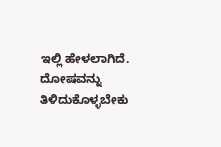ಇಲ್ಲಿ ಹೇಳಲಾಗಿದೆ. ದೋಷವನ್ನು ತಿಳಿದುಕೊಳ್ಳಬೇಕು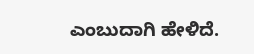ಎಂಬುದಾಗಿ ಹೇಳಿದೆ.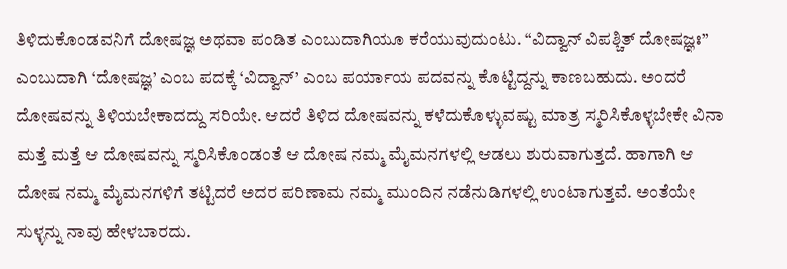ತಿಳಿದುಕೊಂಡವನಿಗೆ ದೋಷಜ್ಞ ಅಥವಾ ಪಂಡಿತ ಎಂಬುದಾಗಿಯೂ ಕರೆಯುವುದುಂಟು. “ವಿದ್ವಾನ್ ವಿಪಶ್ಚಿತ್ ದೋಷಜ್ಞಃ” ಎಂಬುದಾಗಿ ‘ದೋಷಜ್ಞ’ ಎಂಬ ಪದಕ್ಕೆ ‘ವಿದ್ವಾನ್’ ಎಂಬ ಪರ್ಯಾಯ ಪದವನ್ನು ಕೊಟ್ಟಿದ್ದನ್ನು ಕಾಣಬಹುದು. ಅಂದರೆ ದೋಷವನ್ನು ತಿಳಿಯಬೇಕಾದದ್ದು ಸರಿಯೇ. ಆದರೆ ತಿಳಿದ ದೋಷವನ್ನು ಕಳೆದುಕೊಳ್ಳುವಷ್ಟು ಮಾತ್ರ ಸ್ಮರಿಸಿಕೊಳ್ಳಬೇಕೇ ವಿನಾ ಮತ್ತೆ ಮತ್ತೆ ಆ ದೋಷವನ್ನು ಸ್ಮರಿಸಿಕೊಂಡಂತೆ ಆ ದೋಷ ನಮ್ಮ ಮೈಮನಗಳಲ್ಲಿ ಆಡಲು ಶುರುವಾಗುತ್ತದೆ. ಹಾಗಾಗಿ ಆ ದೋಷ ನಮ್ಮ ಮೈಮನಗಳಿಗೆ ತಟ್ಟಿದರೆ ಅದರ ಪರಿಣಾಮ ನಮ್ಮ ಮುಂದಿನ ನಡೆನುಡಿಗಳಲ್ಲಿ ಉಂಟಾಗುತ್ತವೆ. ಅಂತೆಯೇ ಸುಳ್ಳನ್ನು ನಾವು ಹೇಳಬಾರದು.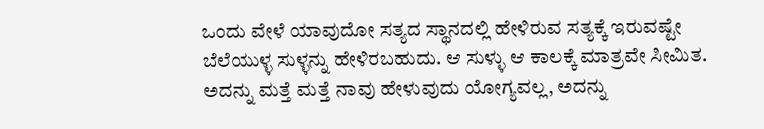ಒಂದು ವೇಳೆ ಯಾವುದೋ ಸತ್ಯದ ಸ್ಥಾನದಲ್ಲಿ ಹೇಳಿರುವ ಸತ್ಯಕ್ಕೆ ಇರುವಷ್ಟೇ ಬೆಲೆಯುಳ್ಳ ಸುಳ್ಳನ್ನು ಹೇಳಿರಬಹುದು. ಆ ಸುಳ್ಳು ಆ ಕಾಲಕ್ಕೆ ಮಾತ್ರವೇ ಸೀಮಿತ. ಅದನ್ನು ಮತ್ತೆ ಮತ್ತೆ ನಾವು ಹೇಳುವುದು ಯೋಗ್ಯವಲ್ಲ, ಅದನ್ನು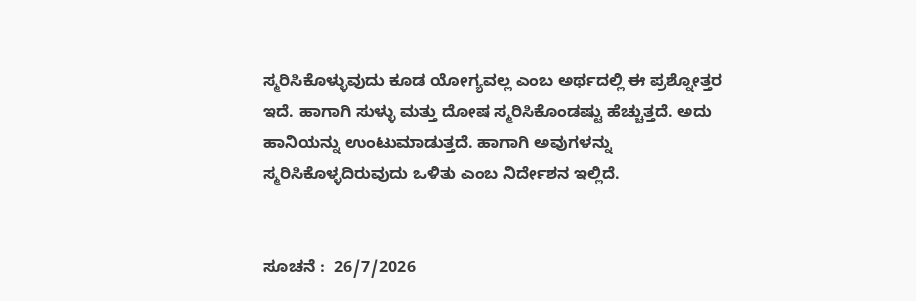ಸ್ಮರಿಸಿಕೊಳ್ಳುವುದು ಕೂಡ ಯೋಗ್ಯವಲ್ಲ ಎಂಬ ಅರ್ಥದಲ್ಲಿ ಈ ಪ್ರಶ್ನೋತ್ತರ ಇದೆ. ಹಾಗಾಗಿ ಸುಳ್ಳು ಮತ್ತು ದೋಷ ಸ್ಮರಿಸಿಕೊಂಡಷ್ಟು ಹೆಚ್ಚುತ್ತದೆ. ಅದು ಹಾನಿಯನ್ನು ಉಂಟುಮಾಡುತ್ತದೆ. ಹಾಗಾಗಿ ಅವುಗಳನ್ನು ಸ್ಮರಿಸಿಕೊಳ್ಳದಿರುವುದು ಒಳಿತು ಎಂಬ ನಿರ್ದೇಶನ ಇಲ್ಲಿದೆ.


ಸೂಚನೆ :  26/7/2026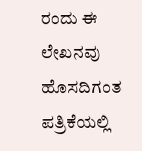ರಂದು ಈ ಲೇಖನವು ಹೊಸದಿಗಂತ ಪತ್ರಿಕೆಯಲ್ಲಿ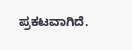ಪ್ರಕಟವಾಗಿದೆ.